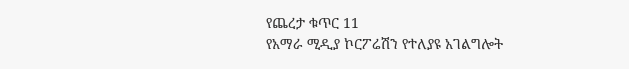የጨረታ ቁጥር 11
የአማራ ሚዲያ ኮርፖሬሽን የተለያዩ አገልግሎት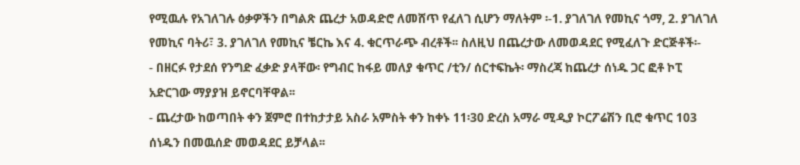የሚዉሉ የአገለገሉ ዕቃዎችን በግልጽ ጨረታ አወዳድሮ ለመሸጥ የፈለገ ሲሆን ማለትም ፡-1. ያገለገለ የመኪና ጎማ, 2. ያገለገለ የመኪና ባትሪ፣ 3. ያገለገለ የመኪና ቼርኬ እና 4. ቁርጥራጭ ብረቶች፡፡ ስለዚህ በጨረታው ለመወዳደር የሚፈለጉ ድርጅቶች፡-
- በዘርፉ የታደሰ የንግድ ፈቃድ ያላቸው፡ የግብር ከፋይ መለያ ቁጥር /ቲን/ ሰርተፍኬት፡ ማስረጃ ከጨረታ ሰነዱ ጋር ፎቶ ኮፒ አድርገው ማያያዝ ይኖርባቸዋል፡፡
- ጨረታው ከወጣበት ቀን ጀምሮ በተከታታይ አስራ አምስት ቀን ከቀኑ 11፡30 ድረስ አማራ ሚዲያ ኮርፖሬሽን ቢሮ ቁጥር 103 ሰነዱን በመዉሰድ መወዳደር ይቻላል፡፡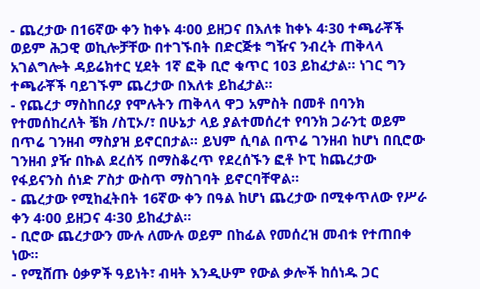- ጨረታው በ16ኛው ቀን ከቀኑ 4፡00 ይዘጋና በእለቱ ከቀኑ 4፡30 ተጫራቾች ወይም ሕጋዊ ወኪሎቻቸው በተገኙበት በድርጅቱ ግዥና ንብረት ጠቅላላ አገልግሎት ዳይሬክተር ሂደት 1ኛ ፎቅ ቢሮ ቁጥር 103 ይከፈታል፡፡ ነገር ግን ተጫራቾች ባይገኙም ጨረታው በእለቱ ይከፈታል፡፡
- የጨረታ ማስከበሪያ የሞሉትን ጠቅላላ ዋጋ አምስት በመቶ በባንክ የተመሰከረለት ቼክ /ስፒኦ/፣ በሁኔታ ላይ ያልተመሰረተ የባንክ ጋራንቲ ወይም በጥሬ ገንዘብ ማስያዝ ይኖርበታል፡፡ ይህም ሲባል በጥሬ ገንዘብ ከሆነ በቢሮው ገንዘብ ያዥ በኩል ደረሰኝ በማስቆረጥ የደረሰኙን ፎቶ ኮፒ ከጨረታው የፋይናንስ ሰነድ ፖስታ ውስጥ ማስገባት ይኖርባቸዋል፡፡
- ጨረታው የሚከፈትበት 16ኛው ቀን በዓል ከሆነ ጨረታው በሚቀጥለው የሥራ ቀን 4፡00 ይዘጋና 4፡30 ይከፈታል፡፡
- ቢሮው ጨረታውን ሙሉ ለሙሉ ወይም በከፊል የመሰረዝ መብቱ የተጠበቀ ነው፡፡
- የሚሸጡ ዕቃዎች ዓይነት፣ ብዛት እንዲሁም የውል ቃሎች ከሰነዱ ጋር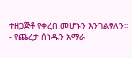ተዘጋጅቶ የቀረበ መሆኑን እንገልፃለን፡፡
- የጨረታ ሰነዱን አማራ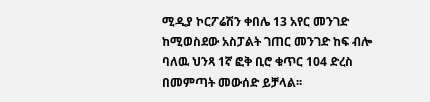ሚዲያ ኮርፖሬሽን ቀበሌ 13 አየር መንገድ ከሚወስደው አስፓልት ገጠር መንገድ ከፍ ብሎ ባለዉ ህንጻ 1ኛ ፎቅ ቢሮ ቁጥር 104 ድረስ በመምጣት መውሰድ ይቻላል፡፡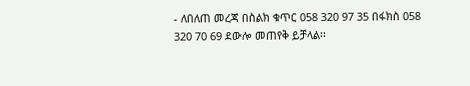- ለበለጠ መረጃ በስልክ ቁጥር 058 320 97 35 በፋክስ 058 320 70 69 ደውሎ መጠየቅ ይቻላል፡፡